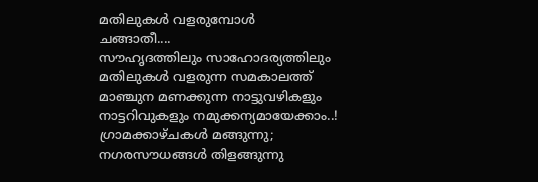മതിലുകൾ വളരുമ്പോൾ
ചങ്ങാതീ....
സൗഹൃദത്തിലും സാഹോദര്യത്തിലും
മതിലുകൾ വളരുന്ന സമകാലത്ത്
മാഞ്ചുന മണക്കുന്ന നാട്ടുവഴികളും
നാട്ടറിവുകളും നമുക്കന്യമായേക്കാം..!
ഗ്രാമക്കാഴ്ചകൾ മങ്ങുന്നു;
നഗരസൗധങ്ങൾ തിളങ്ങുന്നു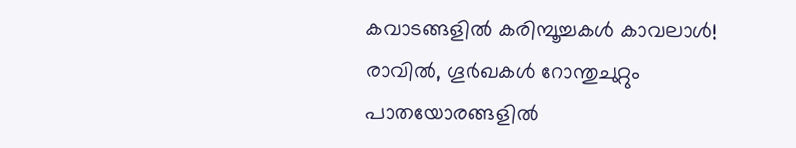കവാടങ്ങളിൽ കരിമ്പൂച്ചകൾ കാവലാൾ!
രാവിൽ, ഗൂർഖകൾ റോന്തുചുറ്റും
പാതയോരങ്ങളിൽ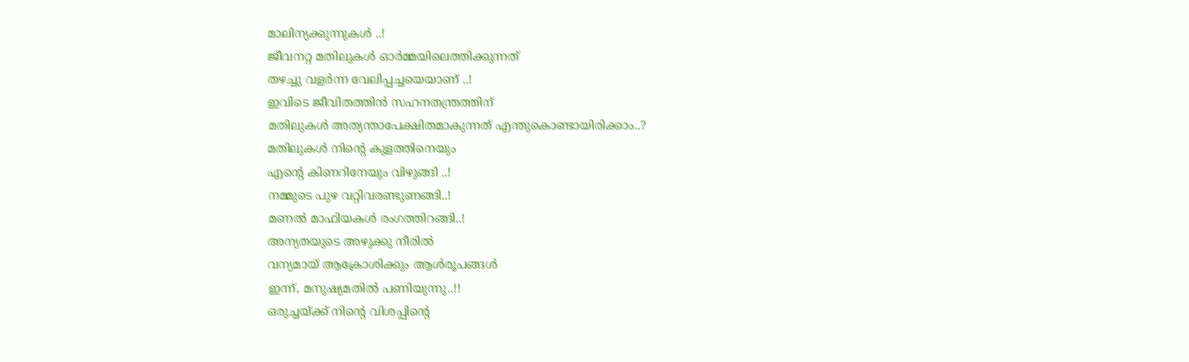മാലിന്യക്കുന്നുകൾ ..!
ജീവനറ്റ മതിലുകൾ ഓർമ്മയിലെത്തിക്കുന്നത്
തഴച്ചു വളർന്ന വേലിപ്പച്ചയെയാണ് ..!
ഇവിടെ ജീവിതത്തിൻ സഹനതന്ത്രത്തിന്
മതിലുകൾ അത്യന്താപേക്ഷിതമാകുന്നത് എന്തുകൊണ്ടായിരിക്കാം..?
മതിലുകൾ നിൻ്റെ കുളത്തിനെയും
എൻ്റെ കിണറിനേയും വിഴുങ്ങി ..!
നമ്മുടെ പുഴ വറ്റിവരണ്ടുണങ്ങി..!
മണൽ മാഫിയകൾ രംഗത്തിറങ്ങി..!
അന്യതയുടെ അഴുക്കു നീരിൽ
വന്യമായ് ആക്രോശിക്കും ആൾരൂപങ്ങൾ
ഇന്ന്, മനുഷ്യമതിൽ പണിയുന്നു..!!
ഒരുച്ചയ്ക്ക് നിൻ്റെ വിശപ്പിൻ്റെ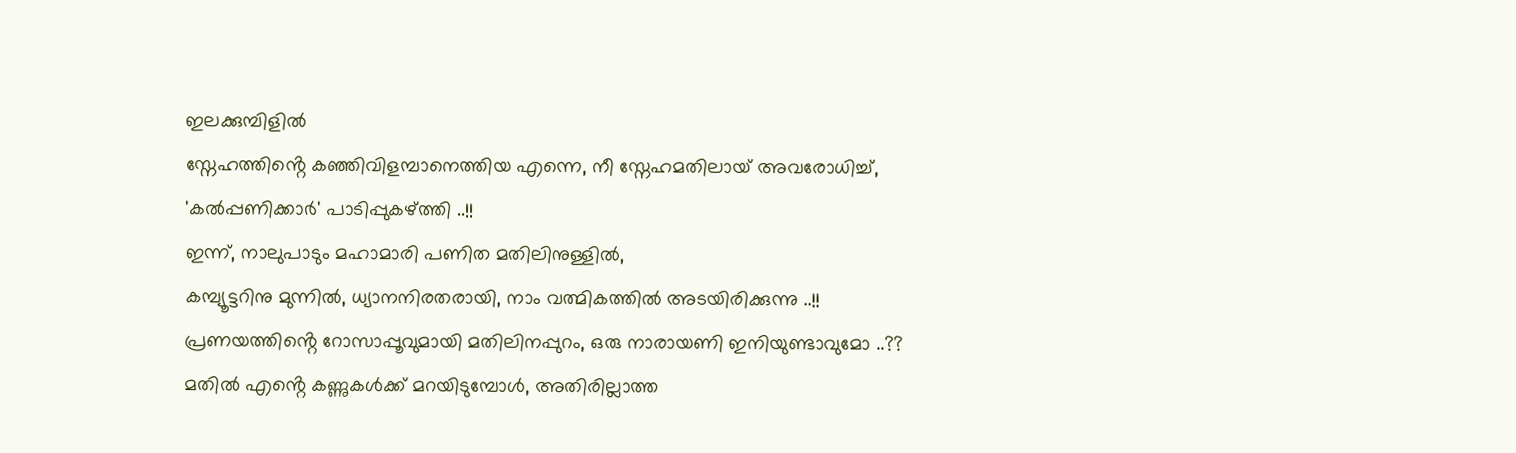ഇലക്കുമ്പിളിൽ
സ്നേഹത്തിൻ്റെ കഞ്ഞിവിളമ്പാനെത്തിയ എന്നെ, നീ സ്നേഹമതിലായ് അവരോധിച്ച്,
'കൽപ്പണിക്കാർ' പാടിപ്പുകഴ്ത്തി ..!!
ഇന്ന്, നാലുപാടും മഹാമാരി പണിത മതിലിനുള്ളിൽ,
കമ്പ്യൂട്ടറിനു മുന്നിൽ, ധ്യാനനിരതരായി, നാം വത്മികത്തിൽ അടയിരിക്കുന്നു ..!!
പ്രണയത്തിൻ്റെ റോസാപ്പൂവുമായി മതിലിനപ്പുറം, ഒരു നാരായണി ഇനിയുണ്ടാവുമോ ..??
മതിൽ എൻ്റെ കണ്ണുകൾക്ക് മറയിടുമ്പോൾ, അതിരില്ലാത്ത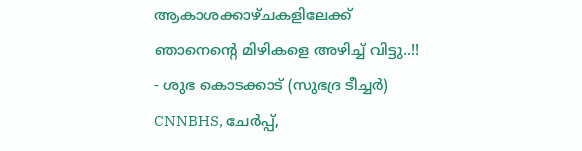ആകാശക്കാഴ്ചകളിലേക്ക്
ഞാനെൻ്റെ മിഴികളെ അഴിച്ച് വിട്ടു..!!
- ശുഭ കൊടക്കാട് (സുഭദ്ര ടീച്ചർ)
CNNBHS, ചേർപ്പ്,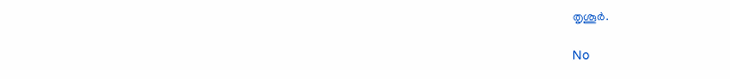തൃശൂർ.

No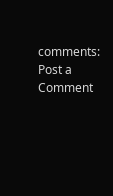comments:
Post a Comment